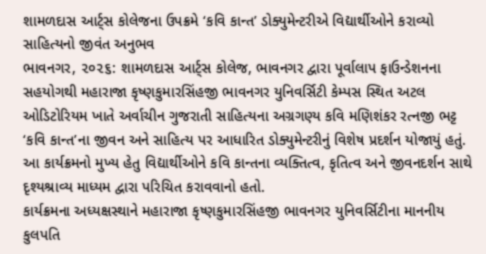શામળદાસ આર્ટ્સ કોલેજના ઉપક્રમે ‘કવિ કાન્ત’ ડોક્યુમેન્ટરીએ વિદ્યાર્થીઓને કરાવ્યો સાહિત્યનો જીવંત અનુભવ
ભાવનગર, ૨૦૨૬: શામળદાસ આર્ટ્સ કોલેજ, ભાવનગર દ્વારા પૂર્વાલાપ ફાઉન્ડેશનના સહયોગથી મહારાજા કૃષ્ણકુમારસિંહજી ભાવનગર યુનિવર્સિટી કેમ્પસ સ્થિત અટલ ઓડિટોરિયમ ખાતે અર્વાચીન ગુજરાતી સાહિત્યના અગ્રગણ્ય કવિ મણિશંકર રત્નજી ભટ્ટ ‘કવિ કાન્ત’ના જીવન અને સાહિત્ય પર આધારિત ડોક્યુમેન્ટરીનું વિશેષ પ્રદર્શન યોજાયું હતું. આ કાર્યક્રમનો મુખ્ય હેતુ વિદ્યાર્થીઓને કવિ કાન્તના વ્યક્તિત્વ, કૃતિત્વ અને જીવનદર્શન સાથે દૃશ્યશ્રાવ્ય માધ્યમ દ્વારા પરિચિત કરાવવાનો હતો.
કાર્યક્રમના અધ્યક્ષસ્થાને મહારાજા કૃષ્ણકુમારસિંહજી ભાવનગર યુનિવર્સિટીના માનનીય કુલપતિ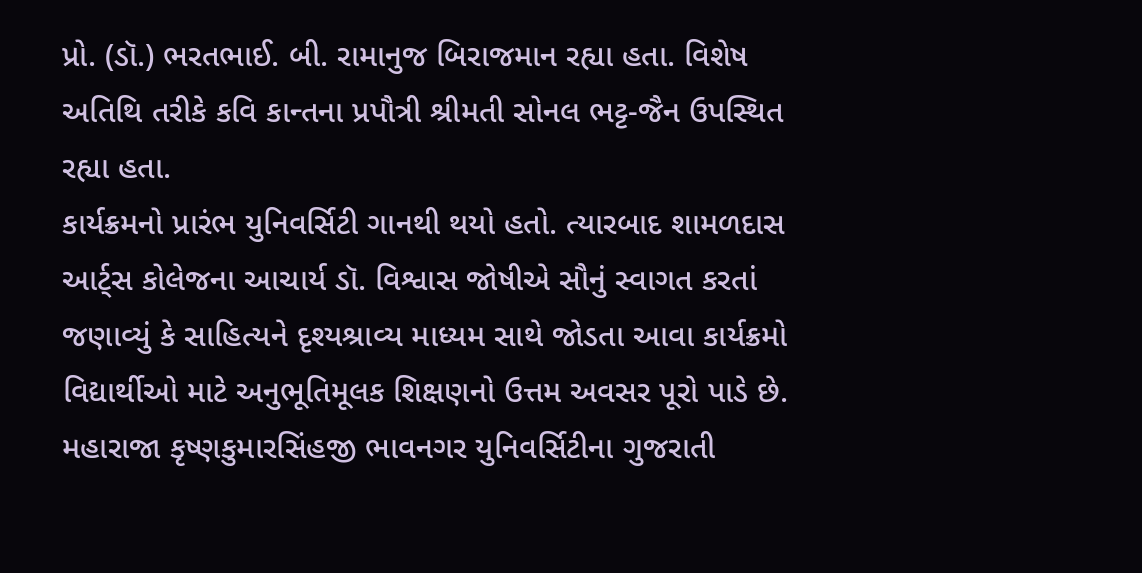પ્રો. (ડૉ.) ભરતભાઈ. બી. રામાનુજ બિરાજમાન રહ્યા હતા. વિશેષ અતિથિ તરીકે કવિ કાન્તના પ્રપૌત્રી શ્રીમતી સોનલ ભટ્ટ-જૈન ઉપસ્થિત રહ્યા હતા.
કાર્યક્રમનો પ્રારંભ યુનિવર્સિટી ગાનથી થયો હતો. ત્યારબાદ શામળદાસ આર્ટ્સ કોલેજના આચાર્ય ડૉ. વિશ્વાસ જોષીએ સૌનું સ્વાગત કરતાં જણાવ્યું કે સાહિત્યને દૃશ્યશ્રાવ્ય માધ્યમ સાથે જોડતા આવા કાર્યક્રમો વિદ્યાર્થીઓ માટે અનુભૂતિમૂલક શિક્ષણનો ઉત્તમ અવસર પૂરો પાડે છે.
મહારાજા કૃષ્ણકુમારસિંહજી ભાવનગર યુનિવર્સિટીના ગુજરાતી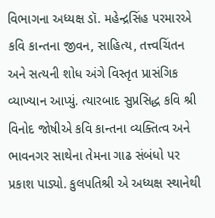વિભાગના અધ્યક્ષ ડૉ. મહેન્દ્રસિંહ પરમારએ કવિ કાન્તના જીવન, સાહિત્ય, તત્ત્વચિંતન અને સત્યની શોધ અંગે વિસ્તૃત પ્રાસંગિક વ્યાખ્યાન આપ્યું. ત્યારબાદ સુપ્રસિદ્ધ કવિ શ્રી વિનોદ જોષીએ કવિ કાન્તના વ્યક્તિત્વ અને ભાવનગર સાથેના તેમના ગાઢ સંબંધો પર પ્રકાશ પાડ્યો. કુલપતિશ્રી એ અધ્યક્ષ સ્થાનેથી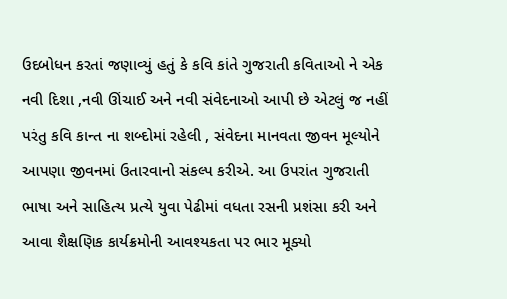ઉદબોધન કરતાં જણાવ્યું હતું કે કવિ કાંતે ગુજરાતી કવિતાઓ ને એક નવી દિશા ,નવી ઊંચાઈ અને નવી સંવેદનાઓ આપી છે એટલું જ નહીં પરંતુ કવિ કાન્ત ના શબ્દોમાં રહેલી , સંવેદના માનવતા જીવન મૂલ્યોને આપણા જીવનમાં ઉતારવાનો સંકલ્પ કરીએ. આ ઉપરાંત ગુજરાતી ભાષા અને સાહિત્ય પ્રત્યે યુવા પેઢીમાં વધતા રસની પ્રશંસા કરી અને આવા શૈક્ષણિક કાર્યક્રમોની આવશ્યકતા પર ભાર મૂક્યો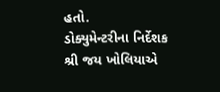હતો.
ડોક્યુમેન્ટરીના નિર્દેશક શ્રી જય ખોલિયાએ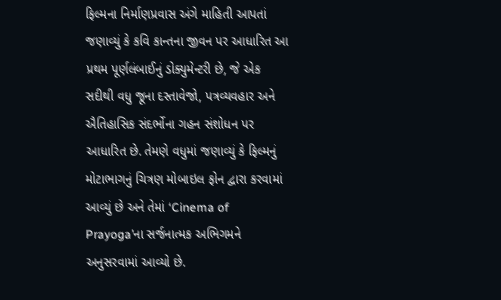ફિલ્મના નિર્માણપ્રવાસ અંગે માહિતી આપતાં જણાવ્યું કે કવિ કાન્તના જીવન પર આધારિત આ પ્રથમ પૂર્ણલંબાઈનું ડોક્યુમેન્ટરી છે, જે એક સદીથી વધુ જૂના દસ્તાવેજો, પત્રવ્યવહાર અને ઐતિહાસિક સંદર્ભોના ગહન સંશોધન પર આધારિત છે. તેમણે વધુમાં જણાવ્યું કે ફિલ્મનું મોટાભાગનું ચિત્રણ મોબાઇલ ફોન દ્વારા કરવામાં આવ્યું છે અને તેમાં ‘Cinema of Prayoga’ના સર્જનાત્મક અભિગમને અનુસરવામાં આવ્યો છે.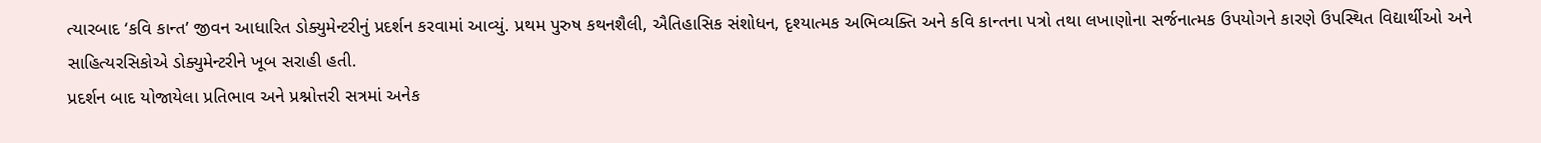ત્યારબાદ ‘કવિ કાન્ત’ જીવન આધારિત ડોક્યુમેન્ટરીનું પ્રદર્શન કરવામાં આવ્યું. પ્રથમ પુરુષ કથનશૈલી, ઐતિહાસિક સંશોધન, દૃશ્યાત્મક અભિવ્યક્તિ અને કવિ કાન્તના પત્રો તથા લખાણોના સર્જનાત્મક ઉપયોગને કારણે ઉપસ્થિત વિદ્યાર્થીઓ અને સાહિત્યરસિકોએ ડોક્યુમેન્ટરીને ખૂબ સરાહી હતી.
પ્રદર્શન બાદ યોજાયેલા પ્રતિભાવ અને પ્રશ્નોત્તરી સત્રમાં અનેક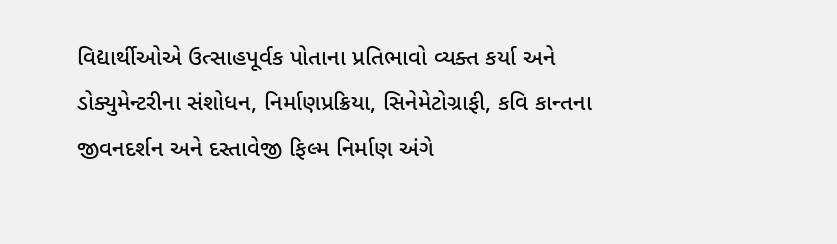વિદ્યાર્થીઓએ ઉત્સાહપૂર્વક પોતાના પ્રતિભાવો વ્યક્ત કર્યા અને ડોક્યુમેન્ટરીના સંશોધન, નિર્માણપ્રક્રિયા, સિનેમેટોગ્રાફી, કવિ કાન્તના જીવનદર્શન અને દસ્તાવેજી ફિલ્મ નિર્માણ અંગે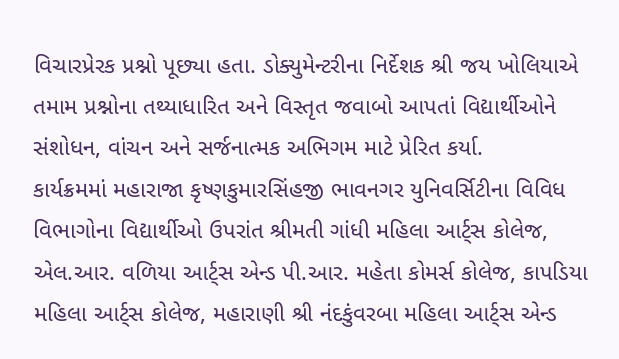વિચારપ્રેરક પ્રશ્નો પૂછ્યા હતા. ડોક્યુમેન્ટરીના નિર્દેશક શ્રી જય ખોલિયાએ તમામ પ્રશ્નોના તથ્યાધારિત અને વિસ્તૃત જવાબો આપતાં વિદ્યાર્થીઓને સંશોધન, વાંચન અને સર્જનાત્મક અભિગમ માટે પ્રેરિત કર્યા.
કાર્યક્રમમાં મહારાજા કૃષ્ણકુમારસિંહજી ભાવનગર યુનિવર્સિટીના વિવિધ વિભાગોના વિદ્યાર્થીઓ ઉપરાંત શ્રીમતી ગાંધી મહિલા આર્ટ્સ કોલેજ, એલ.આર. વળિયા આર્ટ્સ એન્ડ પી.આર. મહેતા કોમર્સ કોલેજ, કાપડિયા મહિલા આર્ટ્સ કોલેજ, મહારાણી શ્રી નંદકુંવરબા મહિલા આર્ટ્સ એન્ડ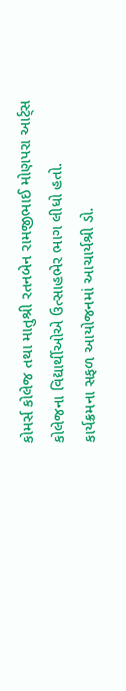કોમર્સ કોલેજ તથા માતુશ્રી રતનબેન રામજીભાઈ મોણપરા આર્ટ્સ કોલેજના વિદ્યાર્થીઓએ ઉત્સાહભેર ભાગ લીધો હતો.
કાર્યક્રમના સફળ આયોજનમાં આચાર્યશ્રી ડો.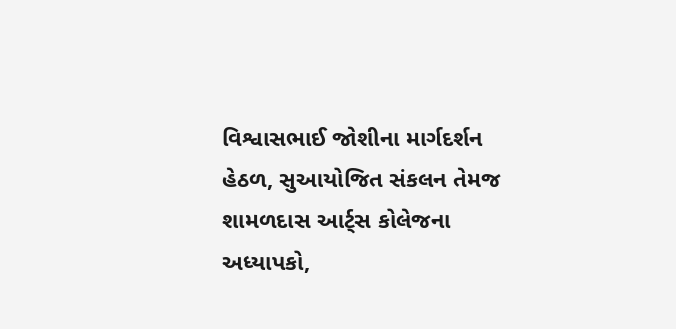વિશ્વાસભાઈ જોશીના માર્ગદર્શન હેઠળ, સુઆયોજિત સંકલન તેમજ શામળદાસ આર્ટ્સ કોલેજના અધ્યાપકો,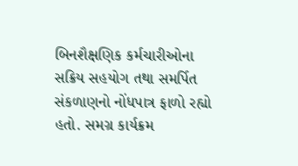બિનશૈક્ષણિક કર્મચારીઓના સક્રિય સહયોગ તથા સમર્પિત સંકળાણનો નોંધપાત્ર ફાળો રહ્યો હતો. સમગ્ર કાર્યક્રમ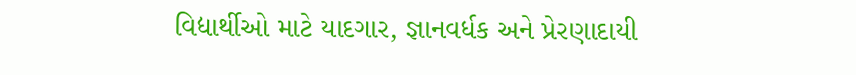વિદ્યાર્થીઓ માટે યાદગાર, જ્ઞાનવર્ધક અને પ્રેરણાદાયી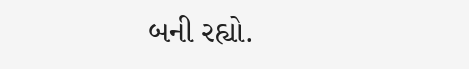બની રહ્યો.